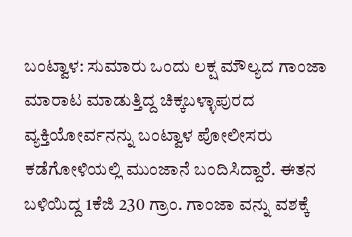ಬಂಟ್ವಾಳ: ಸುಮಾರು ಒಂದು ಲಕ್ಷ ಮೌಲ್ಯದ ಗಾಂಜಾ ಮಾರಾಟ ಮಾಡುತ್ತಿದ್ದ ಚಿಕ್ಕಬಳ್ಳಾಪುರದ ವ್ಯಕ್ತಿಯೋರ್ವನನ್ನು ಬಂಟ್ವಾಳ ಪೋಲೀಸರು ಕಡೆಗೋಳಿಯಲ್ಲಿ ಮುಂಜಾನೆ ಬಂದಿಸಿದ್ದಾರೆ. ಈತನ ಬಳಿಯಿದ್ದ 1ಕೆಜಿ 230 ಗ್ರಾಂ. ಗಾಂಜಾ ವನ್ನು ವಶಕ್ಕೆ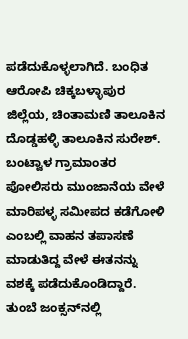ಪಡೆದುಕೊಳ್ಳಲಾಗಿದೆ. ಬಂಧಿತ ಆರೋಪಿ ಚಿಕ್ಕಬಳ್ಳಾಪುರ ಜಿಲ್ಲೆಯ, ಚಿಂತಾಮಣಿ ತಾಲೂಕಿನ ದೊಡ್ಡಹಳ್ಳಿ ತಾಲೂಕಿನ ಸುರೇಶ್. ಬಂಟ್ವಾಳ ಗ್ರಾಮಾಂತರ ಪೋಲಿಸರು ಮುಂಜಾನೆಯ ವೇಳೆ ಮಾರಿಪಳ್ಳ ಸಮೀಪದ ಕಡೆಗೋಳಿ ಎಂಬಲ್ಲಿ ವಾಹನ ತಪಾಸಣೆ ಮಾಡುತಿದ್ದ ವೇಳೆ ಈತನನ್ನು ವಶಕ್ಕೆ ಪಡೆದುಕೊಂಡಿದ್ದಾರೆ. ತುಂಬೆ ಜಂಕ್ಸನ್‍ನಲ್ಲಿ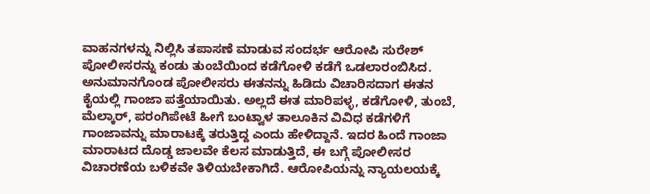ವಾಹನಗಳನ್ನು ನಿಲ್ಲಿಸಿ ತಪಾಸಣೆ ಮಾಡುವ ಸಂದರ್ಭ ಆರೋಪಿ ಸುರೇಶ್ ಪೋಲೀಸರನ್ನು ಕಂಡು ತುಂಬೆಯಿಂದ ಕಡೆಗೋಳಿ ಕಡೆಗೆ ಒಡಲಾರಂಬಿಸಿದ. ಅನುಮಾನಗೊಂಡ ಪೋಲೀಸರು ಈತನನ್ನು ಹಿಡಿದು ವಿಚಾರಿಸದಾಗ ಈತನ ಕೈಯಲ್ಲಿ ಗಾಂಜಾ ಪತ್ತೆಯಾಯಿತು. ಅಲ್ಲದೆ ಈತ ಮಾರಿಪಳ್ಳ, ಕಡೆಗೋಳಿ, ತುಂಬೆ, ಮೆಲ್ಕಾರ್, ಪರಂಗಿಪೇಟೆ ಹೀಗೆ ಬಂಟ್ವಾಳ ತಾಲೂಕಿನ ವಿವಿಧ ಕಡೆಗಳಿಗೆ ಗಾಂಜಾವನ್ನು ಮಾರಾಟಕ್ಕೆ ತರುತ್ತಿದ್ದ ಎಂದು ಹೇಳಿದ್ದಾನೆ. ಇದರ ಹಿಂದೆ ಗಾಂಜಾ ಮಾರಾಟದ ದೊಡ್ಡ ಜಾಲವೇ ಕೆಲಸ ಮಾಡುತ್ತಿದೆ, ಈ ಬಗ್ಗೆ ಪೋಲೀಸರ ವಿಚಾರಣೆಯ ಬಳಿಕವೇ ತಿಳಿಯಬೇಕಾಗಿದೆ. ಆರೋಪಿಯನ್ನು ನ್ಯಾಯಲಯಕ್ಕೆ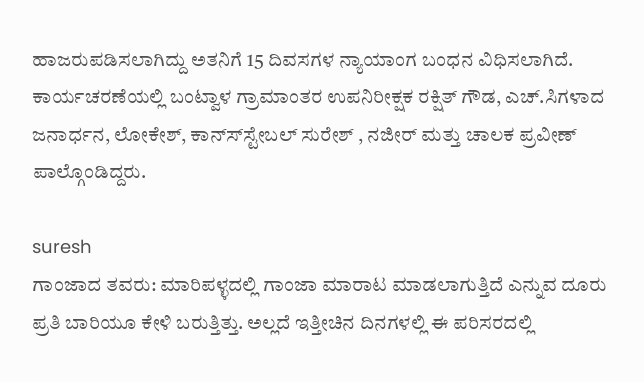ಹಾಜರುಪಡಿಸಲಾಗಿದ್ದು ಅತನಿಗೆ 15 ದಿವಸಗಳ ನ್ಯಾಯಾಂಗ ಬಂಧನ ವಿಧಿಸಲಾಗಿದೆ. ಕಾರ್ಯಚರಣೆಯಲ್ಲಿ ಬಂಟ್ವಾಳ ಗ್ರಾಮಾಂತರ ಉಪನಿರೀಕ್ಷಕ ರಕ್ಷಿತ್ ಗೌಡ, ಎಚ್.ಸಿಗಳಾದ ಜನಾರ್ಧನ, ಲೋಕೇಶ್, ಕಾನ್ಸ್‍ಸ್ಟೇಬಲ್ ಸುರೇಶ್ , ನಜೀರ್ ಮತ್ತು ಚಾಲಕ ಪ್ರವೀಣ್ ಪಾಲ್ಗೊಂಡಿದ್ದರು.

suresh
ಗಾಂಜಾದ ತವರು: ಮಾರಿಪಳ್ಳದಲ್ಲಿ ಗಾಂಜಾ ಮಾರಾಟ ಮಾಡಲಾಗುತ್ತಿದೆ ಎನ್ನುವ ದೂರು ಪ್ರತಿ ಬಾರಿಯೂ ಕೇಳಿ ಬರುತ್ತಿತ್ತು. ಅಲ್ಲದೆ ಇತ್ತೀಚಿನ ದಿನಗಳಲ್ಲಿ ಈ ಪರಿಸರದಲ್ಲಿ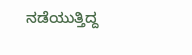ನಡೆಯುತ್ತಿದ್ದ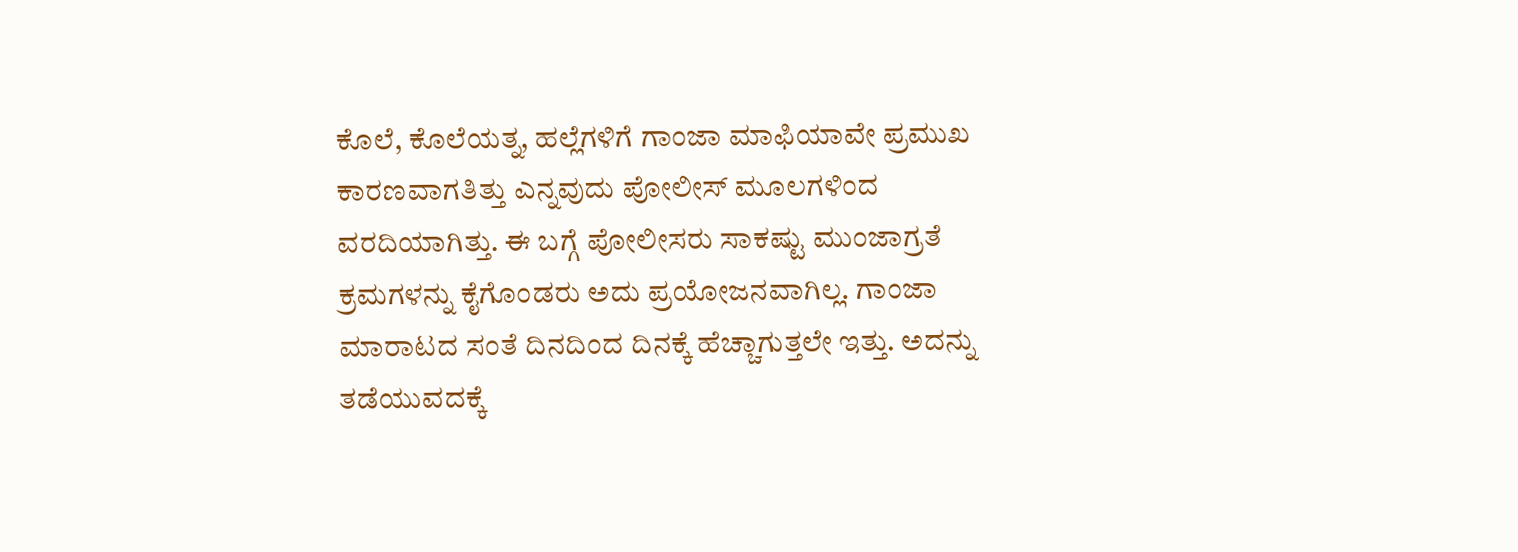ಕೊಲೆ, ಕೊಲೆಯತ್ನ, ಹಲ್ಲೆಗಳಿಗೆ ಗಾಂಜಾ ಮಾಫಿಯಾವೇ ಪ್ರಮುಖ ಕಾರಣವಾಗತಿತ್ತು ಎನ್ನವುದು ಪೋಲೀಸ್ ಮೂಲಗಳಿಂದ ವರದಿಯಾಗಿತ್ತು. ಈ ಬಗ್ಗೆ ಪೋಲೀಸರು ಸಾಕಷ್ಟು ಮುಂಜಾಗ್ರತೆ ಕ್ರಮಗಳನ್ನು ಕೈಗೊಂಡರು ಅದು ಪ್ರಯೋಜನವಾಗಿಲ್ಲ. ಗಾಂಜಾ ಮಾರಾಟದ ಸಂತೆ ದಿನದಿಂದ ದಿನಕ್ಕೆ ಹೆಚ್ಚಾಗುತ್ತಲೇ ಇತ್ತು. ಅದನ್ನು ತಡೆಯುವದಕ್ಕೆ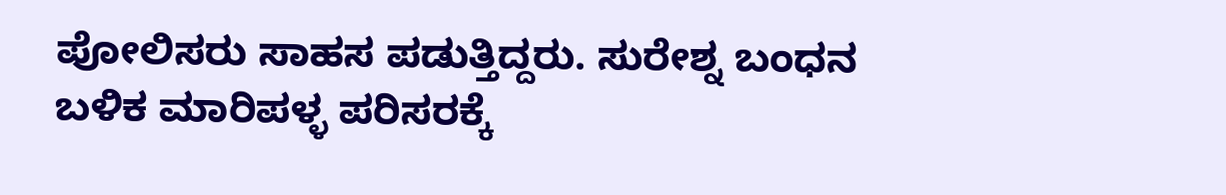ಪೋಲಿಸರು ಸಾಹಸ ಪಡುತ್ತಿದ್ದರು. ಸುರೇಶ್ನ ಬಂಧನ ಬಳಿಕ ಮಾರಿಪಳ್ಳ ಪರಿಸರಕ್ಕೆ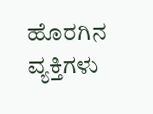ಹೊರಗಿನ ವ್ಯಕ್ತಿಗಳು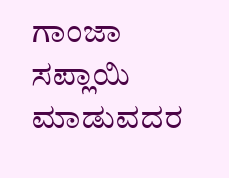ಗಾಂಜಾ ಸಪ್ಲಾಯಿ ಮಾಡುವದರ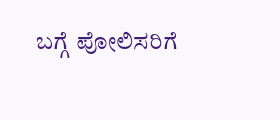ಬಗ್ಗೆ ಪೋಲಿಸರಿಗೆ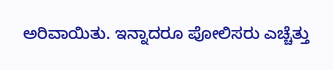ಅರಿವಾಯಿತು. ಇನ್ನಾದರೂ ಪೋಲಿಸರು ಎಚ್ಚೆತ್ತು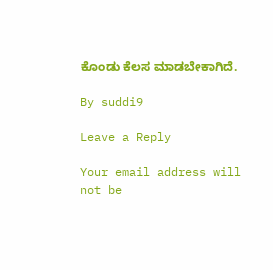ಕೊಂಡು ಕೆಲಸ ಮಾಡಬೇಕಾಗಿದೆ.

By suddi9

Leave a Reply

Your email address will not be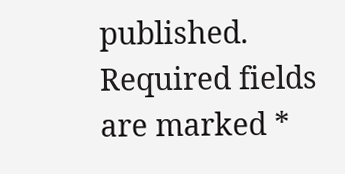published. Required fields are marked *